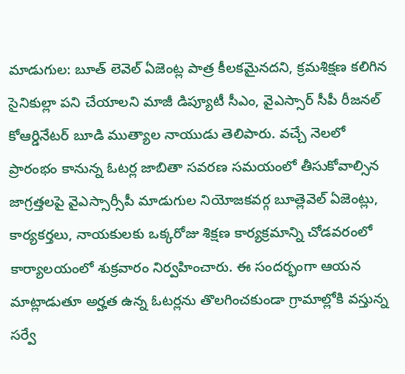మాడుగుల: బూత్ లెవెల్ ఏజెంట్ల పాత్ర కీలకమైనదని, క్రమశిక్షణ కలిగిన సైనికుల్లా పని చేయాలని మాజీ డిప్యూటీ సీఎం, వైఎస్సార్ సీపీ రీజనల్ కోఆర్డినేటర్ బూడి ముత్యాల నాయుడు తెలిపారు. వచ్చే నెలలో ప్రారంభం కానున్న ఓటర్ల జాబితా సవరణ సమయంలో తీసుకోవాల్సిన జాగ్రత్తలపై వైఎస్సార్సీపీ మాడుగుల నియోజకవర్గ బూత్లెవెల్ ఏజెంట్లు, కార్యకర్తలు, నాయకులకు ఒక్కరోజు శిక్షణ కార్యక్రమాన్ని చోడవరంలో కార్యాలయంలో శుక్రవారం నిర్వహించారు. ఈ సందర్భంగా ఆయన మాట్లాడుతూ అర్హత ఉన్న ఓటర్లను తొలగించకుండా గ్రామాల్లోకి వస్తున్న సర్వే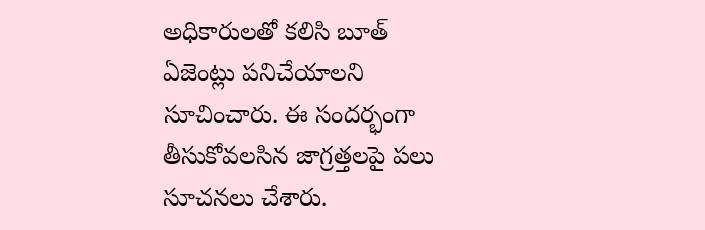అధికారులతో కలిసి బూత్ ఏజెంట్లు పనిచేయాలని సూచించారు. ఈ సందర్భంగా తీసుకోవలసిన జాగ్రత్తలపై పలు సూచనలు చేశారు.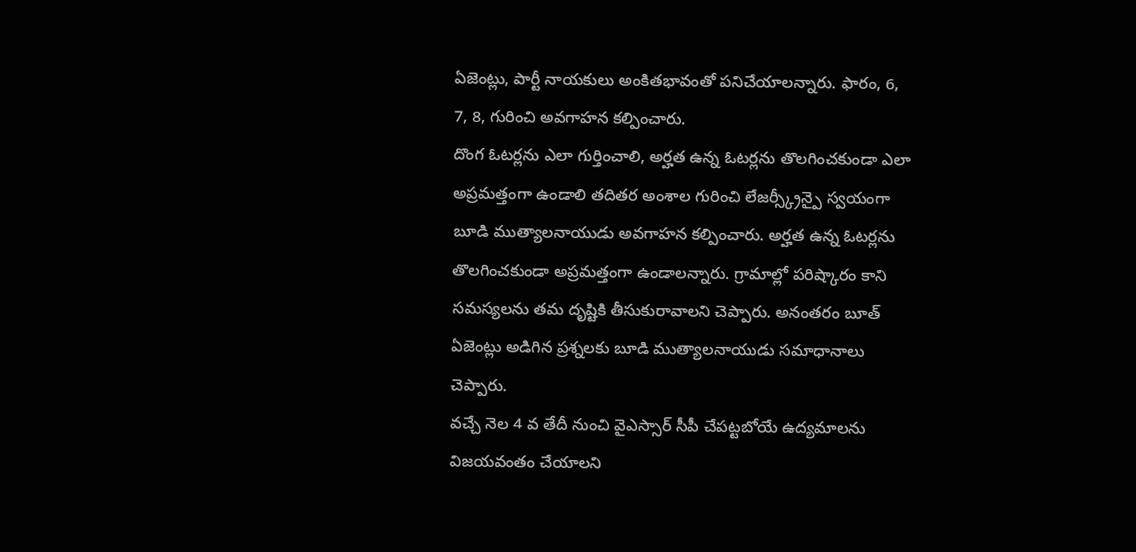ఏజెంట్లు, పార్టీ నాయకులు అంకితభావంతో పనిచేయాలన్నారు. ఫారం, 6, 7, 8, గురించి అవగాహన కల్పించారు.
దొంగ ఓటర్లను ఎలా గుర్తించాలి, అర్హత ఉన్న ఓటర్లను తొలగించకుండా ఎలా అప్రమత్తంగా ఉండాలి తదితర అంశాల గురించి లేజర్స్క్రీన్పై స్వయంగా బూడి ముత్యాలనాయుడు అవగాహన కల్పించారు. అర్హత ఉన్న ఓటర్లను తొలగించకుండా అప్రమత్తంగా ఉండాలన్నారు. గ్రామాల్లో పరిష్కారం కాని సమస్యలను తమ దృష్టికి తీసుకురావాలని చెప్పారు. అనంతరం బూత్ ఏజెంట్లు అడిగిన ప్రశ్నలకు బూడి ముత్యాలనాయుడు సమాధానాలు చెప్పారు.
వచ్చే నెల 4 వ తేదీ నుంచి వైఎస్సార్ సీపీ చేపట్టబోయే ఉద్యమాలను విజయవంతం చేయాలని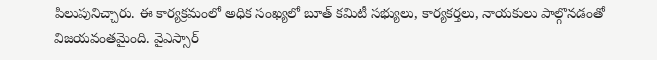పిలుపునిచ్చారు. ఈ కార్యక్రమంలో అధిక సంఖ్యలో బూత్ కమిటీ సభ్యులు, కార్యకర్తలు, నాయకులు పాల్గొనడంతో విజయవంతమైంది. వైఎస్సార్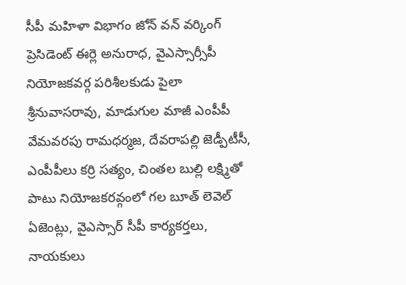సీపీ మహిళా విభాగం జోన్ వన్ వర్కింగ్ ప్రెసిడెంట్ ఈర్లె అనురాధ, వైఎస్సార్సీపీ నియోజకవర్గ పరిశీలకుడు పైలా శ్రీనువాసరావు, మాడుగుల మాజీ ఎంపీపీ వేమవరపు రామధర్మజ, దేవరాపల్లి జెడ్పీటీసీ, ఎంపీపీలు కర్రి సత్యం, చింతల బుల్లి లక్ష్మితో పాటు నియోజకరవ్గంలో గల బూత్ లెవెల్ ఏజెంట్లు, వైఎస్సార్ సీపీ కార్యకర్తలు, నాయకులు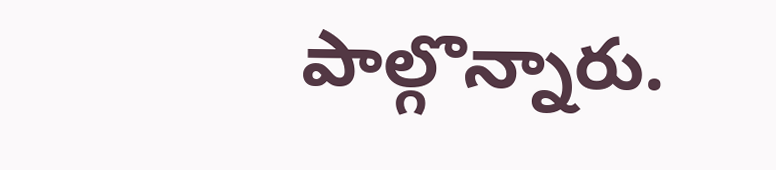పాల్గొన్నారు.